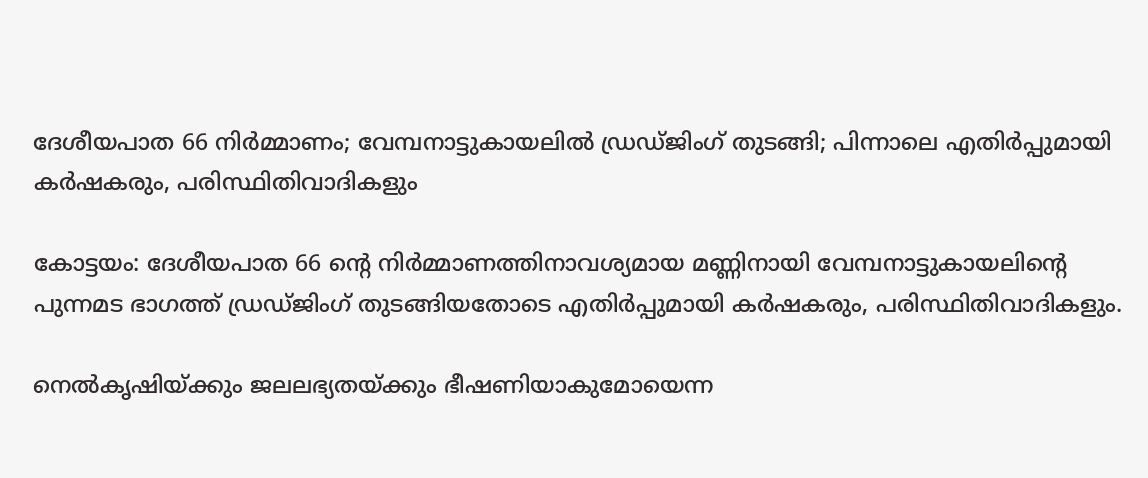ദേശീയപാത 66 നിര്‍മ്മാണം; വേമ്പനാട്ടുകായലില്‍ ഡ്രഡ്ജിംഗ് തുടങ്ങി; പിന്നാലെ എതിര്‍പ്പുമായി കർഷകരും, പരിസ്ഥിതിവാദികളും

കോട്ടയം: ദേശീയപാത 66 ന്റെ നിർമ്മാണത്തിനാവശ്യമായ മണ്ണിനായി വേമ്പനാട്ടുകായലിന്റെ പുന്നമട ഭാഗത്ത് ഡ്രഡ്ജിംഗ് തുടങ്ങിയതോടെ എതിർപ്പുമായി കർഷകരും, പരിസ്ഥിതിവാദികളും.

നെല്‍കൃഷിയ്ക്കും ജലലഭ്യതയ്ക്കും ഭീഷണിയാകുമോയെന്ന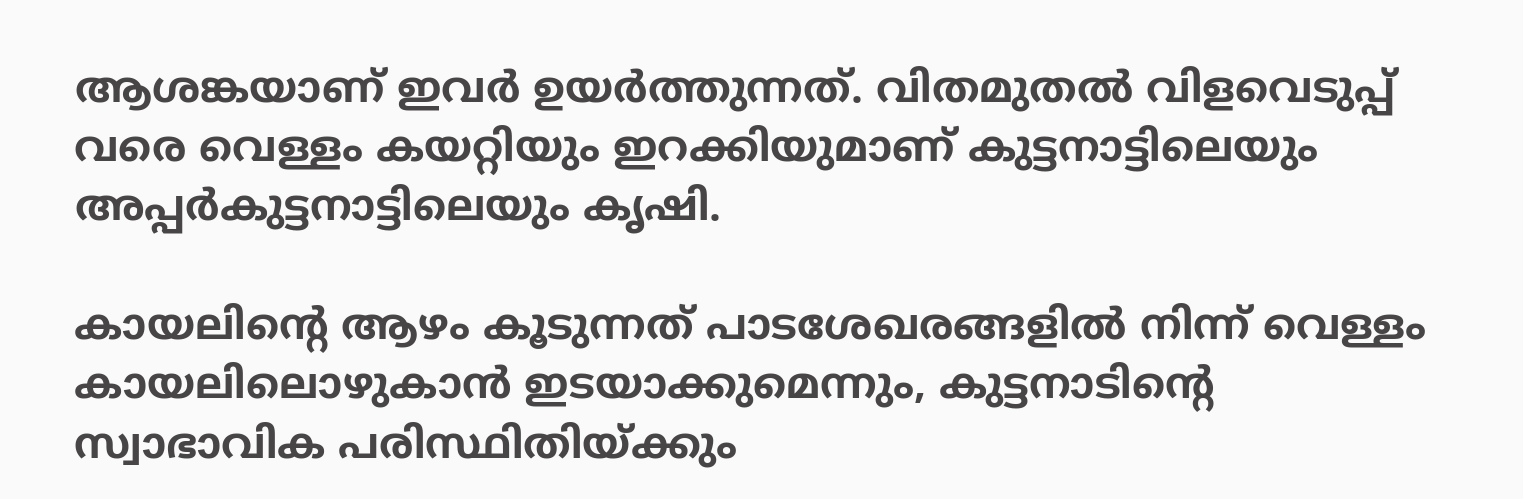ആശങ്കയാണ് ഇവർ ഉയർത്തുന്നത്. വിതമുതല്‍ വിളവെടുപ്പ് വരെ വെള്ളം കയറ്റിയും ഇറക്കിയുമാണ് കുട്ടനാട്ടിലെയും അപ്പർകുട്ടനാട്ടിലെയും കൃഷി.

കായലിന്റെ ആഴം കൂടുന്നത് പാടശേഖരങ്ങളില്‍ നിന്ന് വെള്ളം കായലിലൊഴുകാൻ ഇടയാക്കുമെന്നും, കുട്ടനാടിന്റെ സ്വാഭാവിക പരിസ്ഥിതിയ്ക്കും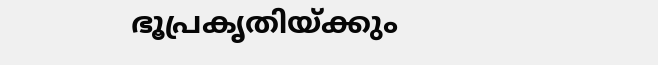ഭൂപ്രകൃതിയ്ക്കും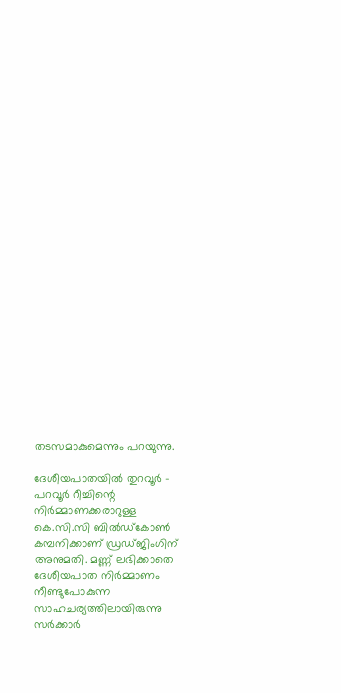തടസമാകുമെന്നും പറയുന്നു.

ദേശീയപാതയില്‍ തുറവൂർ – പറവൂർ റീച്ചിന്റെ നിർമ്മാണക്കരാറുള്ള കെ.സി.സി ബില്‍ഡ്‌കോണ്‍ കമ്പനിക്കാണ് ഡ്രഡ്ജിംഗിന് അനുമതി. മണ്ണ് ലഭിക്കാതെ ദേശീയപാത നിർമ്മാണം നീണ്ടുപോകുന്ന സാഹചര്യത്തിലായിരുന്നു സർക്കാർ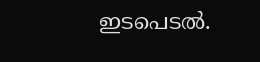ഇടപെടല്‍.